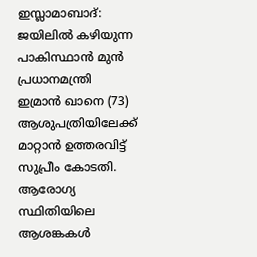ഇസ്ലാമാബാദ്: ജയിലിൽ കഴിയുന്ന പാകിസ്ഥാൻ മുൻ പ്രധാനമന്ത്രി ഇമ്രാൻ ഖാനെ (73) ആശുപത്രിയിലേക്ക് മാറ്റാൻ ഉത്തരവിട്ട് സുപ്രീം കോടതി. ആരോഗ്യ സ്ഥിതിയിലെ ആശങ്കകൾ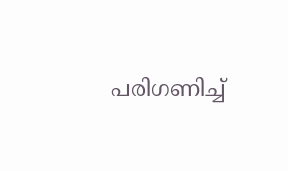പരിഗണിച്ച്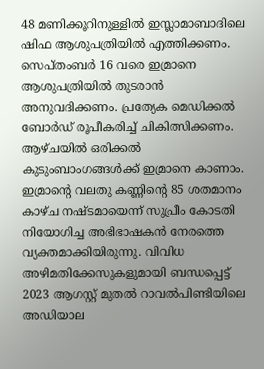48 മണിക്കൂറിനുള്ളിൽ ഇസ്ലാമാബാദിലെ ഷിഫ ആശുപത്രിയിൽ എത്തിക്കണം. സെപ്തംബർ 16 വരെ ഇമ്രാനെ ആശുപത്രിയിൽ തുടരാൻ അനുവദിക്കണം. പ്രത്യേക മെഡിക്കൽ ബോർഡ് രൂപീകരിച്ച് ചികിത്സിക്കണം. ആഴ്ചയിൽ ഒരിക്കൽ കുടുംബാംഗങ്ങൾക്ക് ഇമ്രാനെ കാണാം. ഇമ്രാന്റെ വലതു കണ്ണിന്റെ 85 ശതമാനം കാഴ്ച നഷ്ടമായെന്ന് സുപ്രീം കോടതി നിയോഗിച്ച അഭിഭാഷകൻ നേരത്തെ വ്യക്തമാക്കിയിരുന്നു. വിവിധ അഴിമതിക്കേസുകളുമായി ബന്ധപ്പെട്ട് 2023 ആഗസ്റ്റ് മുതൽ റാവൽപിണ്ടിയിലെ അഡിയാല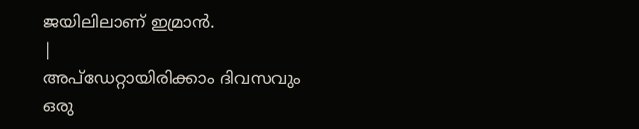ജയിലിലാണ് ഇമ്രാൻ.
|
അപ്ഡേറ്റായിരിക്കാം ദിവസവും
ഒരു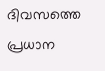ദിവസത്തെ പ്രധാന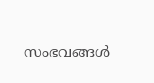സംഭവങ്ങൾ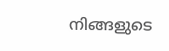നിങ്ങളുടെ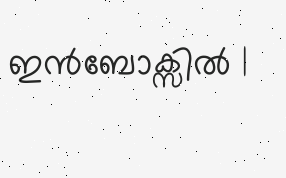ഇൻബോക്സിൽ |